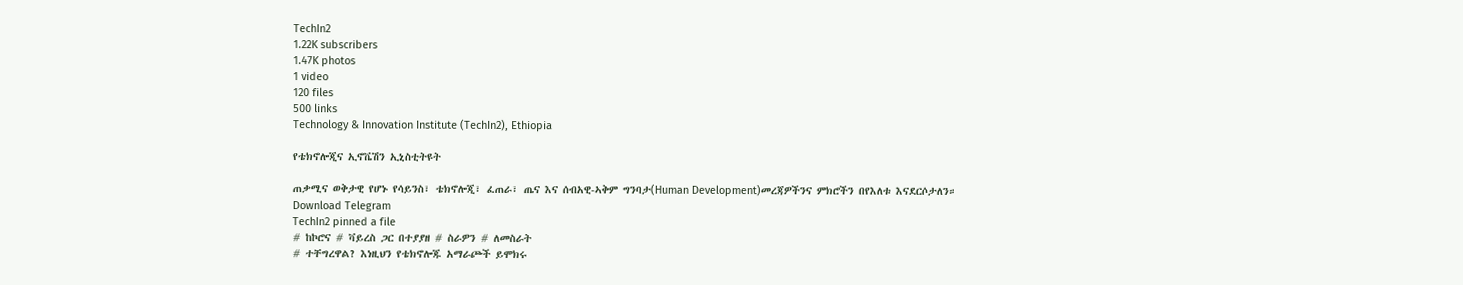TechIn2
1.22K subscribers
1.47K photos
1 video
120 files
500 links
Technology & Innovation Institute (TechIn2), Ethiopia

የቴክኖሎጂና ኢኖቬሽን ኢኒስቲትዩት

ጠቃሚና ወቅታዊ የሆኑ የሳይንስ፣ ቴክኖሎጂ፣ ፈጠራ፣ ጤና እና ሰብአዊ-ኣቅም ግንባታ(Human Development)መረጃዎችንና ምክሮችን በየእለቱ እናደርሶታለን።
Download Telegram
TechIn2 pinned a file
# ከኮሮና # ቫይረስ ጋር በተያያዘ # ስራዎን # ለመስራት
# ተቸግረዋል? እነዚህን የቴክኖሎጁ አማራጮች ይሞክሩ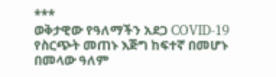***
ወቅታዊው የዓለማችን አደጋ COVID-19 የስርጭት መጠኑ እጅግ ከፍተኛ በመሆኑ በመላው ዓለም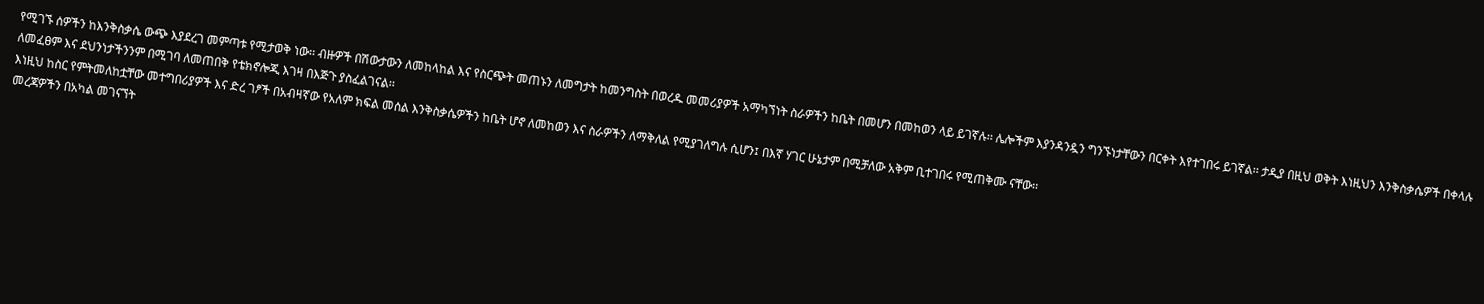የሚገኙ ሰዎችን ከእንቅስቃሴ ውጭ እያደረገ መምጣቱ የሚታወቅ ነው፡፡ ብዙዎች በሽውታውን ለመከላከል እና የስርጭት መጠኑን ለመግታት ከመንግስት በወረዱ መመሪያዎች አማካኘነት ስራዎችን ከቤት በመሆን በመከወን ላይ ይገኛሉ፡፡ ሌሎችም እያንዳንዷን ግንኙነታቸውን በርቀት እየተገበሩ ይገኛል፡፡ ታዲያ በዚህ ወቅት እነዚህን እንቅስቃሴዎች በቀላሉ ለመፈፀም እና ደህንነታችንንም በሚገባ ለመጠበቅ የቴክኖሎጂ እገዛ በእጅጉ ያስፈልገናል፡፡
እነዚህ ከስር የምትመለከቷቸው መተግበሪያዎች እና ድረ ገፆች በአብዛኛው የአለም ክፍል መሰል እንቅስቃሴዎችን ከቤት ሆኖ ለመከወን እና ስራዎችን ለማቅለል የሚያገለግሉ ሲሆን፤ በእኛ ሃገር ሁኔታም በሚቻለው አቅም ቢተገበሩ የሚጠቅሙ ናቸው፡፡
መረጃዎችን በአካል መገናኘት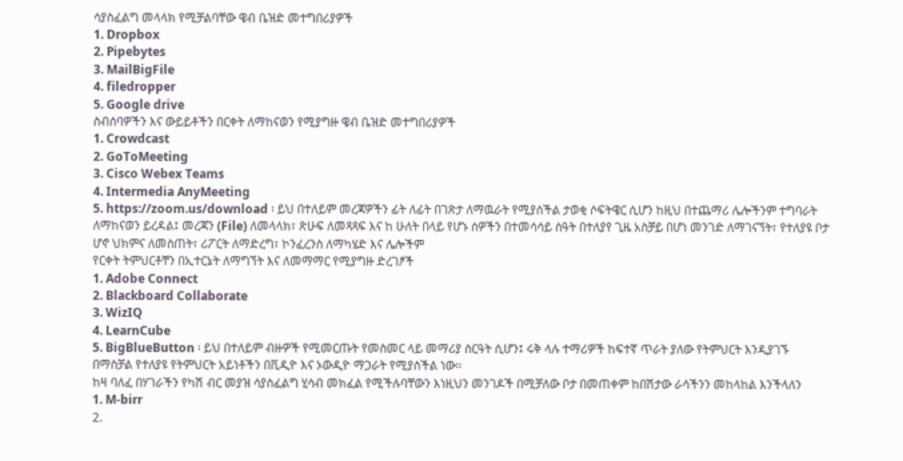ሳያስፈልግ መላላክ የሚቻልባቸው ዌብ ቤዝድ መተግበሪያዎች
1. Dropbox
2. Pipebytes
3. MailBigFile
4. filedropper
5. Google drive
ስብሰባዎችን እና ውይይቶችን በርቀት ለማከናወን የሚያግዙ ዌብ ቤዝድ መተግበሪያዎች
1. Crowdcast
2. GoToMeeting
3. Cisco Webex Teams
4. Intermedia AnyMeeting
5. https://zoom.us/download ፡ ይህ በተለይም መረጃዎችን ፊት ለፊት በገጽታ ለማዉራት የሚያስችል ታወቂ ሶፍትዌር ሲሆን ከዚህ በተጨማሪ ሌሎችንም ተግባራት ለማከናወን ይረዳል፤ መረጃን (File) ለመላላክ፣ ጽሁፍ ለመጻጻፍ እና ከ ሁለት በላይ የሆኑ ሰዎችን በተመሳሳይ ሰዓት በተለያየ ጊዜ አስቻይ በሆነ መንገድ ለማገናኘት፣ የተለያዩ ቦታ ሆኖ ህክምና ለመስጠት፣ ሪፖርት ለማድረግ፣ ኮንፈረንስ ለማካሄድ እና ሌሎችም
የርቀት ትምህርቶቸን በኢተርኔት ለማግኘት እና ለመማማር የሚያግዙ ድረገፆች
1. Adobe Connect
2. Blackboard Collaborate
3. WizIQ
4. LearnCube
5. BigBlueButton ፡ ይህ በተለይም ብዙዎች የሚመርጡት የመስመር ላይ መማሪያ ስርዓት ሲሆን፤ ሩቅ ላሉ ተማሪዎች ከፍተኛ ጥራት ያለው የትምህርት እንዲያገኙ በማስቻል የተለያዩ የትምህርት አይነቶችን በቪዲዮ እና ኦውዲዮ ማጋራት የሚያስችል ነው፡፡
ከዛ ባለፈ በሃገራችን የካሽ ብር መያዝ ሳያስፈልግ ሂሳብ መክፈል የሚችሉባቸውን እነዚህን መንገዶች በሚቻለው ቦታ በመጠቀም ከበሽታው ራሳችንን መከላከል እንችላለን
1. M-birr
2.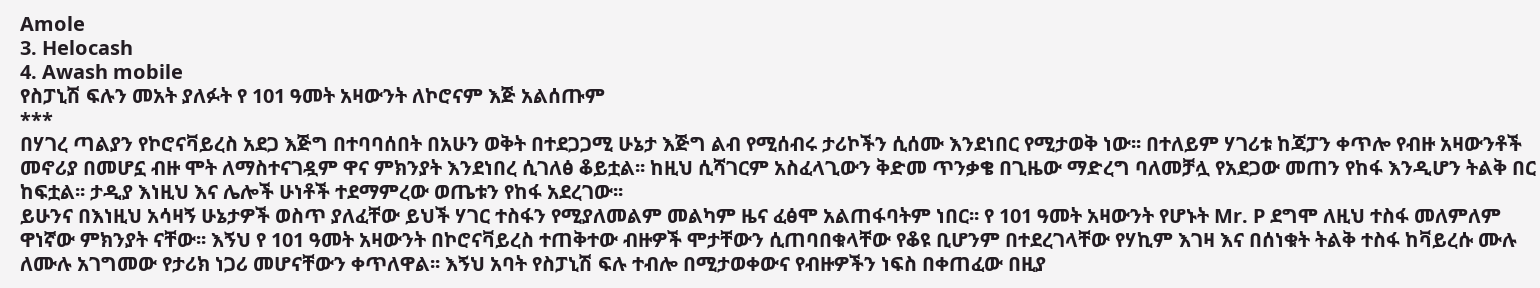Amole
3. Helocash
4. Awash mobile
የስፓኒሽ ፍሉን መአት ያለፉት የ 101 ዓመት አዛውንት ለኮሮናም እጅ አልሰጡም
***
በሃገረ ጣልያን የኮሮናቫይረስ አደጋ እጅግ በተባባሰበት በአሁን ወቅት በተደጋጋሚ ሁኔታ እጅግ ልብ የሚሰብሩ ታሪኮችን ሲሰሙ እንደነበር የሚታወቅ ነው፡፡ በተለይም ሃገሪቱ ከጃፓን ቀጥሎ የብዙ አዛውንቶች መኖሪያ በመሆኗ ብዙ ሞት ለማስተናገዷም ዋና ምክንያት እንደነበረ ሲገለፅ ቆይቷል፡፡ ከዚህ ሲሻገርም አስፈላጊውን ቅድመ ጥንቃቄ በጊዜው ማድረግ ባለመቻሏ የአደጋው መጠን የከፋ እንዲሆን ትልቅ በር ከፍቷል፡፡ ታዲያ እነዚህ እና ሌሎች ሁነቶች ተደማምረው ወጤቱን የከፋ አደረገው፡፡
ይሁንና በእነዚህ አሳዛኝ ሁኔታዎች ወስጥ ያለፈቸው ይህች ሃገር ተስፋን የሚያለመልም መልካም ዜና ፈፅሞ አልጠፋባትም ነበር፡፡ የ 101 ዓመት አዛውንት የሆኑት Mr. P ደግሞ ለዚህ ተስፋ መለምለም ዋነኛው ምክንያት ናቸው፡፡ እኝህ የ 101 ዓመት አዛውንት በኮሮናቫይረስ ተጠቅተው ብዙዎች ሞታቸውን ሲጠባበቁላቸው የቆዩ ቢሆንም በተደረገላቸው የሃኪም እገዛ እና በሰነቁት ትልቅ ተስፋ ከቫይረሱ ሙሉ ለሙሉ አገግመው የታሪክ ነጋሪ መሆናቸውን ቀጥለዋል፡፡ እኝህ አባት የስፓኒሽ ፍሉ ተብሎ በሚታወቀውና የብዙዎችን ነፍስ በቀጠፈው በዚያ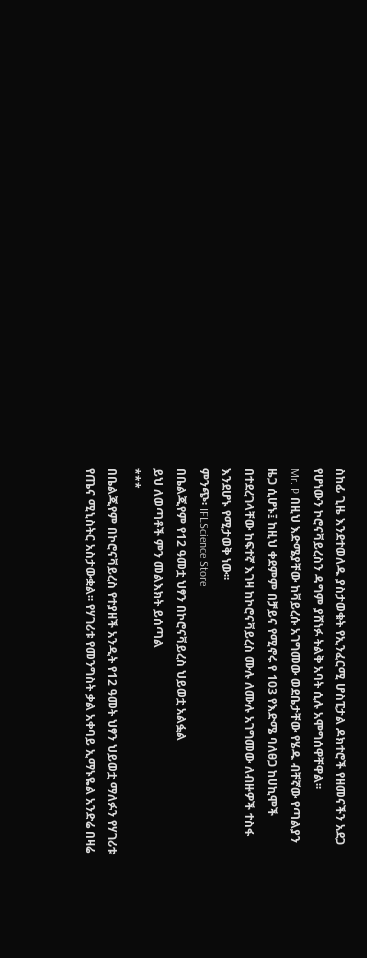ስከፊ ጊዜ እንደተወለዱ ያስታወቁት የኢንፈርሚ ሆስፒታል ዶክተሮች የዘመናችን አደጋ የሆነውን ኮሮናቫይረስን ዳግም ያሸነፉ ትልቅ አባት ሲሉ አሞግሰዋቸዋል፡፡
Mr. P በዚህ እድሜያቸው ከቫይረሱ አገግመው ወደቤታቸው የሄዱ ብቸኛው የጣልያን ዜጋ ሲሆኑ፤ ከዚህ ቀደምም በቻይና የሚኖሩ የ 103 የእድሜ ባለፀጋ ከሀኪሞች በተደረገላቸው ከፍተኛ እገዛ ከኮሮናቫይረስ ሙሉ ለሙሉ አገግመው ለብዙዎች ተስፋ እንደሆኑ የሚታወቅ ነው፡፡
ምንጭ፡ IFLScience Store
በቤልጂየም የ12 ዓመቷ ህፃን በኮሮናቫይረስ ህይወቷ አልፏል
ይህ ለወጣቶች ምን መልእክት ይሰጣል
***
በቤልጂየም በኮሮናቫይረስ የተያዘች አንዲት የ12 ዓመት ህፃን ህይወቷ ማለፉን የሃገሪቱ የጤና ሚኒስትር አስታውቋል፡፡ የሃገሪቱ የመንግስት ቃል አቀባይ ኢማኑዬል አንድሬ በዛሬ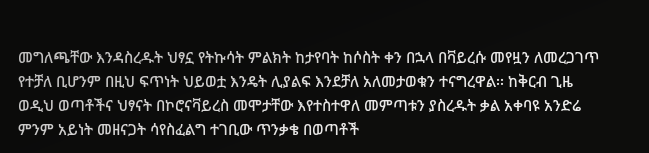መግለጫቸው እንዳስረዱት ህፃኗ የትኩሳት ምልክት ከታየባት ከሶስት ቀን በኋላ በቫይረሱ መየዟን ለመረጋገጥ የተቻለ ቢሆንም በዚህ ፍጥነት ህይወቷ እንዴት ሊያልፍ እንደቻለ አለመታወቁን ተናግረዋል፡፡ ከቅርብ ጊዜ ወዲህ ወጣቶችና ህፃናት በኮሮናቫይረስ መሞታቸው እየተስተዋለ መምጣቱን ያስረዱት ቃል አቀባዩ አንድሬ ምንም አይነት መዘናጋት ሳየስፈልግ ተገቢው ጥንቃቄ በወጣቶች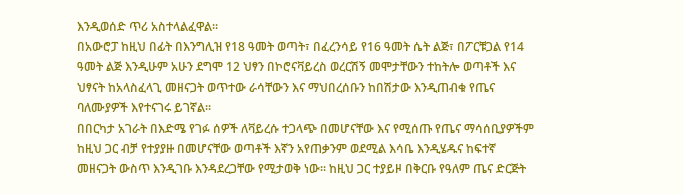እንዲወሰድ ጥሪ አስተላልፈዋል፡፡
በአውሮፓ ከዚህ በፊት በእንግሊዝ የ18 ዓመት ወጣት፣ በፈረንሳይ የ16 ዓመት ሴት ልጅ፣ በፖርቹጋል የ14 ዓመት ልጅ እንዲሁም አሁን ደግሞ 12 ህፃን በኮሮናቫይረስ ወረርሽኝ መሞታቸውን ተከትሎ ወጣቶች እና ህፃናት ከአላስፈላጊ መዘናጋት ወጥተው ራሳቸውን እና ማህበረሰቡን ከበሽታው እንዲጠብቁ የጤና ባለሙያዎች እየተናገሩ ይገኛል፡፡
በበርካታ አገራት በእድሜ የገፉ ሰዎች ለቫይረሱ ተጋላጭ በመሆናቸው እና የሚሰጡ የጤና ማሳሰቢያዎችም ከዚህ ጋር ብቻ የተያያዙ በመሆናቸው ወጣቶች እኛን አየጠቃንም ወደሚል እሳቤ እንዲሄዱና ከፍተኛ መዘናጋት ውስጥ እንዲገቡ እንዳደረጋቸው የሚታወቅ ነው፡፡ ከዚህ ጋር ተያይዞ በቅርቡ የዓለም ጤና ድርጅት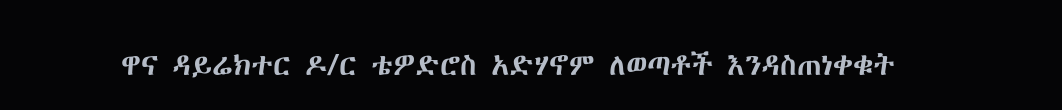ዋና ዳይሬክተር ዶ/ር ቴዎድሮስ አድሃኖም ለወጣቶች እንዳስጠነቀቁት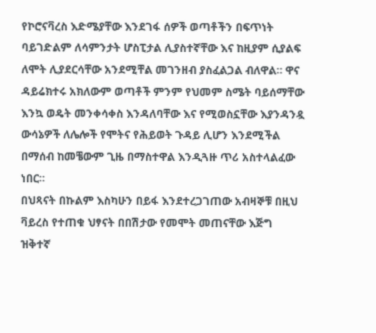የኮሮናቫረስ እድሜያቸው እንደገፋ ሰዎች ወጣቶችን በፍጥነት ባይገድልም ለሳምንታት ሆስፒታል ሊያስተኛቸው እና ከዚያም ሲያልፍ ለሞት ሊያደርሳቸው አንደሚቸል መገንዘብ ያስፈልጋል ብለዋል። ዋና ዳይሬክተሩ አክለውም ወጣቶች ምንም የህመም ስሜት ባይሰማቸው እንኳ ወዴት መንቀሳቀስ እንዳለባቸው እና የሚወስኗቸው እያንዳንዷ ውሳኔዎች ለሌሎች የሞትና የሕይወት ጉዳይ ሊሆን እንደሚችል በማሰብ ከመቼውም ጊዜ በማስተዋል እንዲጓዙ ጥሪ አስተላልፈው ነበር።
በህጻናት በኩልም እስካሁን በይፋ እንደተረጋገጠው አብዛኞቹ በዚህ ቫይረስ የተጠቁ ህፃናት በበሽታው የመሞት መጠናቸው እጅግ ዝቅተኛ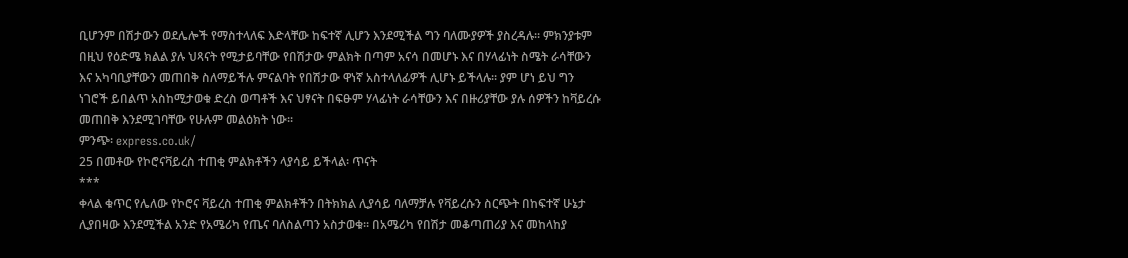ቢሆንም በሽታውን ወደሌሎች የማስተላለፍ እድላቸው ከፍተኛ ሊሆን እንደሚችል ግን ባለሙያዎች ያስረዳሉ፡፡ ምክንያቱም በዚህ የዕድሜ ክልል ያሉ ህጻናት የሚታይባቸው የበሽታው ምልክት በጣም አናሳ በመሆኑ እና በሃላፊነት ስሜት ራሳቸውን እና አካባቢያቸውን መጠበቅ ስለማይችሉ ምናልባት የበሽታው ዋነኛ አስተላለፊዎች ሊሆኑ ይችላሉ። ያም ሆነ ይህ ግን ነገሮች ይበልጥ አስከሚታወቁ ድረስ ወጣቶች እና ህፃናት በፍፁም ሃላፊነት ራሳቸውን እና በዙሪያቸው ያሉ ሰዎችን ከቫይረሱ መጠበቅ እንደሚገባቸው የሁሉም መልዕክት ነው፡፡
ምንጭ፡ express.co.uk/
25 በመቶው የኮሮናቫይረስ ተጠቂ ምልክቶችን ላያሳይ ይችላል፡ ጥናት
***
ቀላል ቁጥር የሌለው የኮሮና ቫይረስ ተጠቂ ምልክቶችን በትክክል ሊያሳይ ባለማቻሉ የቫይረሱን ስርጭት በከፍተኛ ሁኔታ ሊያበዛው እንደሚችል አንድ የአሜሪካ የጤና ባለስልጣን አስታወቁ፡፡ በአሜሪካ የበሽታ መቆጣጠሪያ እና መከላከያ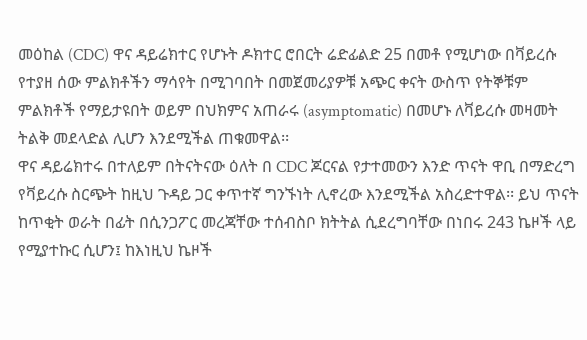መዕከል (CDC) ዋና ዳይሬክተር የሆኑት ዶክተር ሮበርት ሬድፊልድ 25 በመቶ የሚሆነው በቫይረሱ የተያዘ ሰው ምልክቶችን ማሳየት በሚገባበት በመጀመሪያዎቹ አጭር ቀናት ውስጥ የትኞቹም ምልክቶች የማይታዩበት ወይም በህክምና አጠራሩ (asymptomatic) በመሆኑ ለቫይረሱ መዛመት ትልቅ መደላድል ሊሆን እንደሚችል ጠቁመዋል፡፡
ዋና ዳይሬክተሩ በተለይም በትናትናው ዕለት በ CDC ጆርናል የታተመውን እንድ ጥናት ዋቢ በማድረግ የቫይረሱ ስርጭት ከዚህ ጉዳይ ጋር ቀጥተኛ ግንኙነት ሊኖረው እንደሚችል አስረድተዋል፡፡ ይህ ጥናት ከጥቂት ወራት በፊት በሲንጋፖር መረጃቸው ተሰብስቦ ክትትል ሲደረግባቸው በነበሩ 243 ኬዞች ላይ የሚያተኩር ሲሆን፤ ከእነዚህ ኬዞች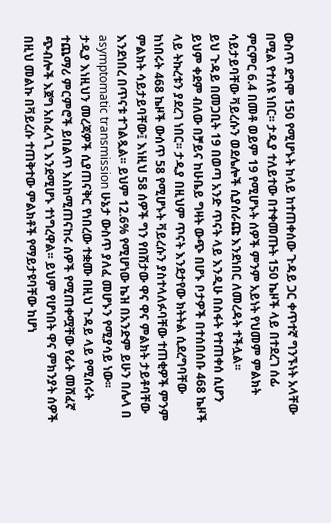ውስጥ ደግሞ 150 የሚሆኑት ከላይ ከተጠቀሰው ጉዳይ ጋር ቀጥተኛ ግንኙነት አላቸው በሚል የተለዩ ነበር፡፡ ታዲያ ተለይተው በተቀመጡት 150 ኬዞች ላይ በተደረገ ሰፊ ምርምር 6.4 በመቶ ወይም 19 የሚሆኑት ሰዎች ምንም አይነት የህመም ምልክት ሳይታይባቸው ቫይረሱን ወደሌሎች ሲያሰራጩ እንደነበር ለመረዳት ተችሏል፡፡
ይህ ጉዳይ በመጋቢት 19 በወጣ አንድ ጥናት ላይ እንዲሁ በስፋት የተጠቀሰ ሲሆን ይህም ቀደም ብለው በቻይና ከሁቤይ ግዛት ውጭ በሆኑ ቦታዎች በተሰበሰቡ 468 ኬዞች ላይ ትኩረቱን ያደረገ ነበር፡፡ ታዲያ በዚህም ጥናት እንደታየው ክትትል ሲደረግባቸው ከነበሩት 468 ኬዞች ውሰጥ 58 የሚሆኑት ቫይረሱን ያስተላለፉባቸው ተጠቂዎች ምንም ምልክት ሳይታይባቸው፤ እነዚህ 58 ሰዎች ግን የበሽታው ዋና ዋና ምልክት ታይቶባቸው እንደነበረ በጥናቱ ተገልጿል፡፡ ይህም 12.6% የሚሆነው ኬዝ በአንድም ይሁን በሌላ በ asymptomatic transmission ሁኔታ ውስጥ ያለፈ መሆኑን የሚያሳይ ነው፡፡
ታዲያ እነዚህን መረጃዎች ሲያጠናቅር የነበረው ተቋሙ በዚህ ጉዳይ ላይ የሚሰሩት ተጨማሪ ምርምሮች ይበልጥ እስከሚጠናከሩ ሰዎች የሚጠቀሟቸው የፊት መሸፈኛ ጭብሎች እጀግ አስፈላጊ እንደሚሆኑ ተነግረዋል፡፡ ይህም የሆነበት ዋና ምክንያት ሰዎች በዚህ መልኩ በቫይረሱ ተጠቅተው ምልክቶች የማይታዩባቸው ከሆነ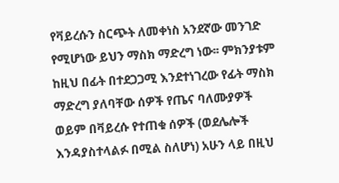የቫይረሱን ስርጭት ለመቀነስ አንደኛው መንገድ የሚሆነው ይህን ማስክ ማድረግ ነው፡፡ ምክንያቱም ከዚህ በፊት በተደጋጋሚ እንደተነገረው የፊት ማስክ ማድረግ ያለባቸው ሰዎች የጤና ባለሙያዎች ወይም በቫይረሱ የተጠቁ ሰዎች (ወደሌሎች እንዳያስተላልፉ በሚል ስለሆነ) አሁን ላይ በዚህ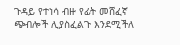ጉዳይ የተነሳ ብዙ የፊት መሸፈኛ ጭብሎች ሊያስፈልጉ እንደሚችለ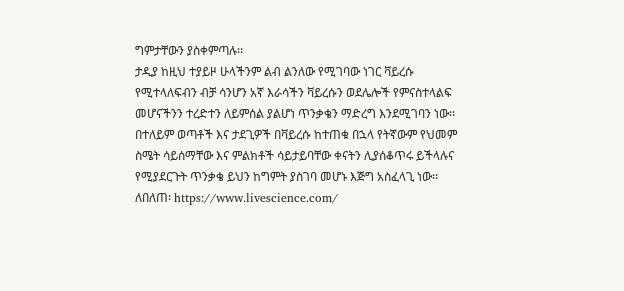ግምታቸውን ያስቀምጣሉ፡፡
ታዲያ ከዚህ ተያይዞ ሁላችንም ልብ ልንለው የሚገባው ነገር ቫይረሱ የሚተላለፍብን ብቻ ሳንሆን አኛ እራሳችን ቫይረሱን ወደሌሎች የምናስተላልፍ መሆናችንን ተረድተን ለይምሰል ያልሆነ ጥንቃቄን ማድረግ እንደሚገባን ነው፡፡ በተለይም ወጣቶች እና ታደጊዎች በቫይረሱ ከተጠቁ በኋላ የትኛውም የህመም ስሜት ሳይሰማቸው እና ምልክቶች ሳይታይባቸው ቀናትን ሊያሰቆጥሩ ይችላሉና የሚያደርጉት ጥንቃቄ ይህን ከግምት ያስገባ መሆኑ እጅግ አስፈላጊ ነው፡፡
ለበለጠ፡ https://www.livescience.com/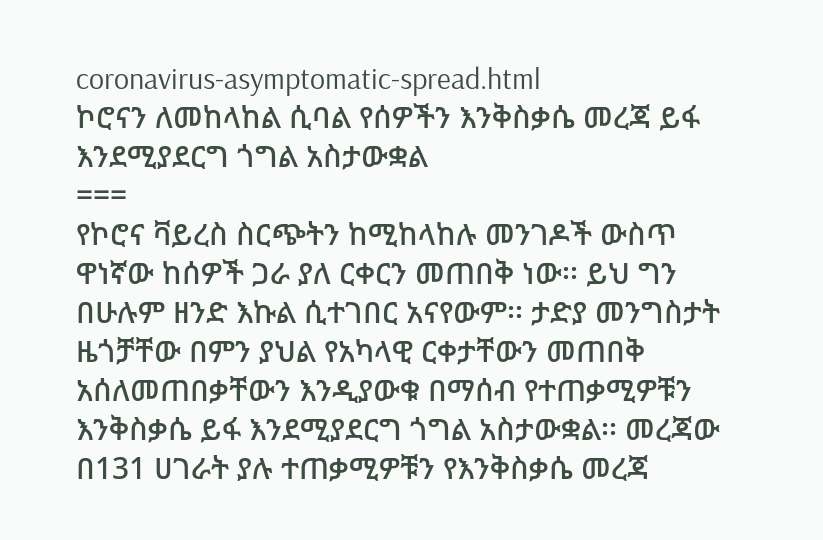coronavirus-asymptomatic-spread.html
ኮሮናን ለመከላከል ሲባል የሰዎችን እንቅስቃሴ መረጃ ይፋ እንደሚያደርግ ጎግል አስታውቋል
===
የኮሮና ቫይረስ ስርጭትን ከሚከላከሉ መንገዶች ውስጥ ዋነኛው ከሰዎች ጋራ ያለ ርቀርን መጠበቅ ነው፡፡ ይህ ግን በሁሉም ዘንድ እኩል ሲተገበር አናየውም፡፡ ታድያ መንግስታት ዜጎቻቸው በምን ያህል የአካላዊ ርቀታቸውን መጠበቅ አሰለመጠበቃቸውን እንዲያውቁ በማሰብ የተጠቃሚዎቹን እንቅስቃሴ ይፋ እንደሚያደርግ ጎግል አስታውቋል፡፡ መረጃው በ131 ሀገራት ያሉ ተጠቃሚዎቹን የእንቅስቃሴ መረጃ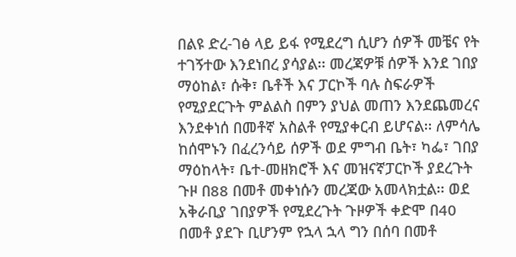በልዩ ድረ-ገፅ ላይ ይፋ የሚደረግ ሲሆን ሰዎች መቼና የት ተገኝተው እንደነበረ ያሳያል፡፡ መረጃዎቹ ሰዎች እንደ ገበያ ማዕከል፣ ሱቅ፣ ቤቶች እና ፓርኮች ባሉ ስፍራዎች የሚያደርጉት ምልልስ በምን ያህል መጠን እንደጨመረና እንደቀነሰ በመቶኛ አስልቶ የሚያቀርብ ይሆናል፡፡ ለምሳሌ ከሰሞኑን በፈረንሳይ ሰዎች ወደ ምግብ ቤት፣ ካፌ፣ ገበያ ማዕከላት፣ ቤተ-መዘክሮች እና መዝናኛፓርኮች ያደረጉት ጉዞ በ88 በመቶ መቀነሱን መረጃው አመላክቷል፡፡ ወደ አቅራቢያ ገበያዎች የሚደረጉት ጉዞዎች ቀድሞ በ40 በመቶ ያደጉ ቢሆንም የኋላ ኋላ ግን በሰባ በመቶ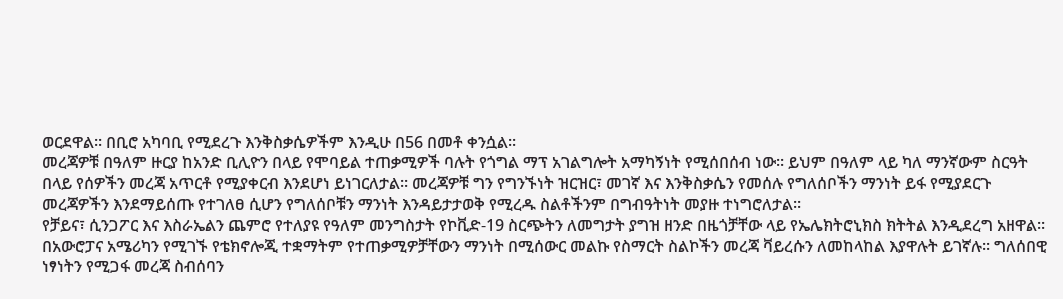ወርደዋል፡፡ በቢሮ አካባቢ የሚደረጉ እንቅስቃሴዎችም እንዲሁ በ56 በመቶ ቀንሷል፡፡
መረጃዎቹ በዓለም ዙርያ ከአንድ ቢሊዮን በላይ የሞባይል ተጠቃሚዎች ባሉት የጎግል ማፕ አገልግሎት አማካኝነት የሚሰበሰብ ነው፡፡ ይህም በዓለም ላይ ካለ ማንኛውም ስርዓት በላይ የሰዎችን መረጃ አጥርቶ የሚያቀርብ እንደሆነ ይነገርለታል፡፡ መረጃዎቹ ግን የግንኙነት ዝርዝር፣ መገኛ እና እንቅስቃሴን የመሰሉ የግለሰቦችን ማንነት ይፋ የሚያደርጉ መረጃዎችን እንደማይሰጡ የተገለፀ ሲሆን የግለሰቦቹን ማንነት እንዳይታታወቅ የሚረዱ ስልቶችንም በግብዓትነት መያዙ ተነግሮለታል፡፡
የቻይና፣ ሲንጋፖር እና እስራኤልን ጨምሮ የተለያዩ የዓለም መንግስታት የኮቪድ-19 ስርጭትን ለመግታት ያግዝ ዘንድ በዜጎቻቸው ላይ የኤሌክትሮኒክስ ክትትል እንዲደረግ አዘዋል፡፡ በአውሮፓና አሜሪካን የሚገኙ የቴክኖሎጂ ተቋማትም የተጠቃሚዎቻቸውን ማንነት በሚሰውር መልኩ የስማርት ስልኮችን መረጃ ቫይረሱን ለመከላከል እያዋሉት ይገኛሉ፡፡ ግለሰበዊ ነፃነትን የሚጋፋ መረጃ ስብሰባን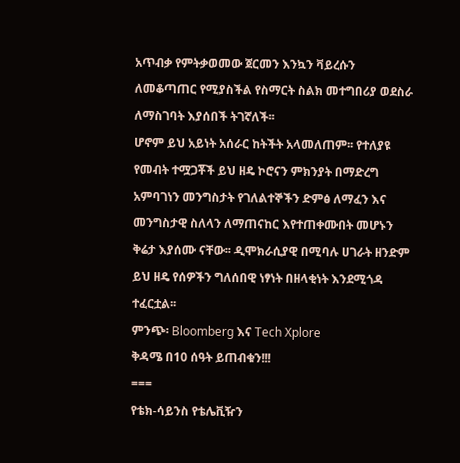አጥብቃ የምትቃወመው ጀርመን እንኳን ቫይረሱን ለመቆጣጠር የሚያስችል የስማርት ስልክ መተግበሪያ ወደስራ ለማስገባት እያሰበች ትገኛለች፡፡
ሆኖም ይህ አይነት አሰራር ከትችት አላመለጠም፡፡ የተለያዩ የመብት ተሟጋቾች ይህ ዘዴ ኮሮናን ምክንያት በማድረግ አምባገነን መንግስታት የገለልተኞችን ድምፅ ለማፈን እና መንግስታዊ ስለላን ለማጠናከር እየተጠቀሙበት መሆኑን ቅሬታ እያሰሙ ናቸው፡፡ ዲሞክራሲያዊ በሚባሉ ሀገራት ዘንድም ይህ ዘዴ የሰዎችን ግለሰበዊ ነፃነት በዘላቂነት እንደሚጎዳ ተፈርቷል፡፡
ምንጭ፡ Bloomberg እና Tech Xplore
ቅዳሜ በ10 ሰዓት ይጠብቁን!!!
===
የቴክ-ሳይንስ የቴሌቪዥን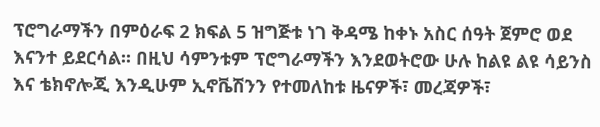ፕሮግራማችን በምዕራፍ 2 ክፍል 5 ዝግጅቱ ነገ ቅዳሜ ከቀኑ አስር ሰዓት ጀምሮ ወደ እናንተ ይደርሳል፡፡ በዚህ ሳምንቱም ፕሮግራማችን እንደወትሮው ሁሉ ከልዩ ልዩ ሳይንስ እና ቴክኖሎጂ እንዲሁም ኢኖቬሽንን የተመለከቱ ዜናዎች፣ መረጃዎች፣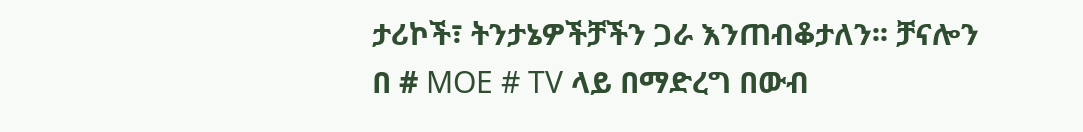ታሪኮች፣ ትንታኔዎችቻችን ጋራ እንጠብቆታለን፡፡ ቻናሎን በ # MOE # TV ላይ በማድረግ በውብ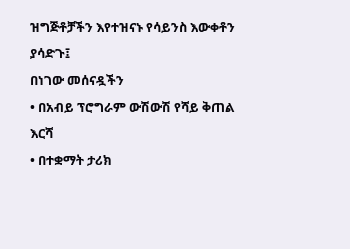ዝግጅቶቻችን እየተዝናኑ የሳይንስ እውቀቶን ያሳድጉ፤
በነገው መሰናዷችን
• በአብይ ፕሮግራም ውሽውሽ የሻይ ቅጠል እርሻ
• በተቋማት ታሪክ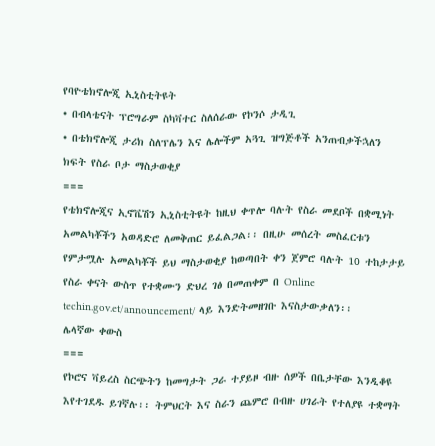የባዮቴክኖሎጂ ኢኒስቲትዩት
• በብላቴናት ፕሮግራም ስካቫተር ስለሰራው የኮንሶ ታዲጊ
• በቴክኖሎጂ ታሪክ ስለፕሌን እና ሌሎችም አጓጊ ዝግጅቶች አንጠብቃችኋለን
ክፍት የስራ ቦታ ማስታወቂያ
===
የቴክኖሎጂና ኢኖቬሽን ኢኒስቲትዩት ከዚህ ቀጥሎ ባሉት የስራ መደቦች በቋሚነት አመልካቾችን አወዳድሮ ለመቅጠር ይፈልጋል፡፡ በዚሁ መሰረት መስፈርቱን የምታሟሉ አመልካቾች ይህ ማስታወቂያ ከወጣበት ቀን ጀምሮ ባሉት 10 ተከታታይ የስራ ቀናት ውስጥ የተቋሙን ድህረ ገፅ በመጠቀም በ Online techin.gov.et/announcement/ ላይ እንድትመዘገቡ እናስታውቃለን፡፡
ሌላኛው ቀውስ
===
የኮሮና ቫይረስ ስርጭትን ከመግታት ጋራ ተያይዞ ብዙ ሰዎች በቤታቸው እንዲቆዩ እየተገደዱ ይገኛሉ፡፡ ትምህርት እና ስራን ጨምሮ በብዙ ሀገራት የተለያዩ ተቋማት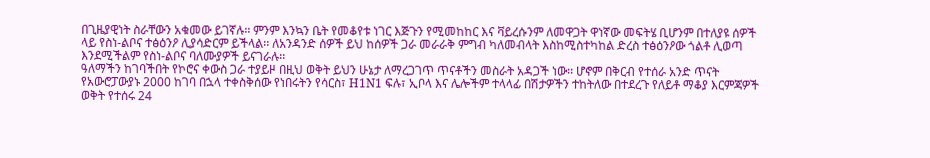በጊዜያዊነት ስራቸውን አቁመው ይገኛሉ፡፡ ምንም እንኳን ቤት የመቆየቱ ነገር እጅጉን የሚመከከር እና ቫይረሱንም ለመዋጋት ዋነኛው መፍትሄ ቢሆንም በተለያዩ ሰዎች ላይ የስነ-ልቦና ተፅዕንዖ ሊያሳድርም ይችላል፡፡ ለአንዳንድ ሰዎች ይህ ከሰዎች ጋራ መራራቅ ምግብ ካለመብላት እስከሚስተካከል ድረስ ተፅዕንዖው ጎልቶ ሊወጣ እንደሚችልም የስነ-ልቦና ባለሙያዎች ይናገራሉ፡፡
ዓለማችን ከገባችበት የኮሮና ቀውስ ጋራ ተያይዞ በዚህ ወቅት ይህን ሁኔታ ለማረጋገጥ ጥናቶችን መስራት አዳጋች ነው፡፡ ሆኖም በቅርብ የተሰራ አንድ ጥናት የአውሮፓውያኑ 2000 ከገባ በኋላ ተቀስቅሰው የነበሩትን የሳርስ፣ H1N1 ፍሉ፣ ኢቦላ እና ሌሎችም ተላላፊ በሽታዎችን ተከትለው በተደረጉ የለይቶ ማቆያ እርምጃዎች ወቅት የተሰሩ 24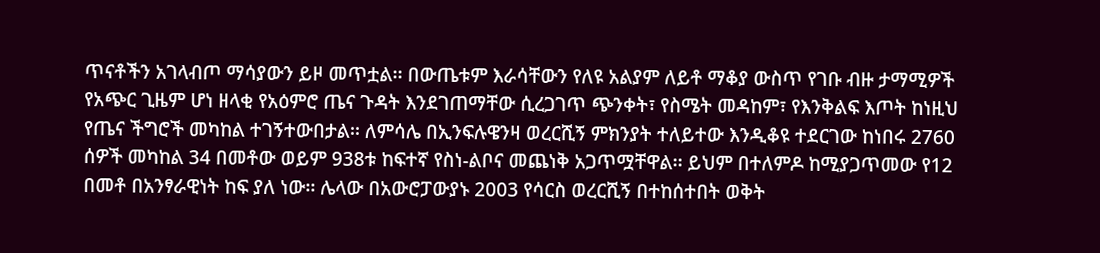ጥናቶችን አገላብጦ ማሳያውን ይዞ መጥቷል፡፡ በውጤቱም እራሳቸውን የለዩ አልያም ለይቶ ማቆያ ውስጥ የገቡ ብዙ ታማሚዎች የአጭር ጊዜም ሆነ ዘላቂ የአዕምሮ ጤና ጉዳት እንደገጠማቸው ሲረጋገጥ ጭንቀት፣ የስሜት መዳከም፣ የእንቅልፍ እጦት ከነዚህ የጤና ችግሮች መካከል ተገኝተውበታል፡፡ ለምሳሌ በኢንፍሉዌንዛ ወረርሺኝ ምክንያት ተለይተው እንዲቆዩ ተደርገው ከነበሩ 2760 ሰዎች መካከል 34 በመቶው ወይም 938ቱ ከፍተኛ የስነ-ልቦና መጨነቅ አጋጥሟቸዋል፡፡ ይህም በተለምዶ ከሚያጋጥመው የ12 በመቶ በአንፃራዊነት ከፍ ያለ ነው፡፡ ሌላው በአውሮፓውያኑ 2003 የሳርስ ወረርሺኝ በተከሰተበት ወቅት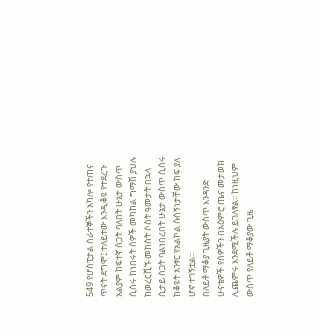549 የሆስፒታል ሰራተኞችን አካሎ የተጠና ጥናት ደግሞ፤ ተለይተው እንዲቆዩ የተደረጉ አልያም ከፍተኛ ሰጋት ባለበት ሁኔታ ውስጥ ሲሰሩ ከነበሩት ሰዎች መካከል ግማሽ ያህሉ ከወረርሺኙ መከሰት ሶስት ዓመታት በኋላ ሲታይ ስጋት ባልነበረበት ሁኔታ ውስጥ ሲሰሩ ከቆዩት አንፃር የአልኮል ሱሰኝነታቸው ከፍ ያለ ሆኖ ተገኝቷል፡፡
በለይቶ ማቆያ ጊዜያት ውስጥ እንዳንድ ሁናቴዎች የሰዎችን በአዕምሮ ጤና መታወክ ሊጨምሩ እንደሚችሉ ይገለፃል፡፡ ከነዚህም ውስጥ የለይቶ ማቆያው ጊዜ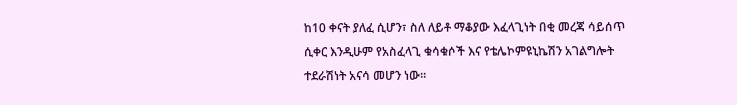ከ10 ቀናት ያለፈ ሲሆን፣ ስለ ለይቶ ማቆያው እፈላጊነት በቂ መረጃ ሳይሰጥ ሲቀር እንዲሁም የአስፈላጊ ቁሳቁሶች እና የቴሌኮምዩኒኬሽን አገልግሎት ተደራሽነት አናሳ መሆን ነው፡፡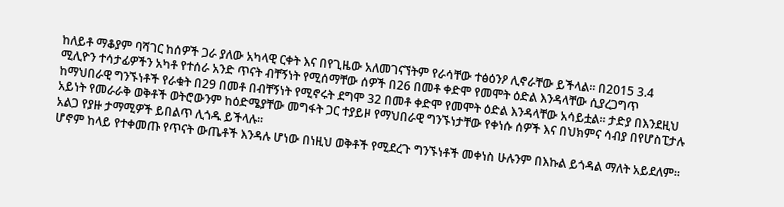ከለይቶ ማቆያም ባሻገር ከሰዎች ጋራ ያለው አካላዊ ርቀት እና በየጊዜው አለመገናኘትም የራሳቸው ተፅዕንዖ ሊኖራቸው ይችላል፡፡ በ2015 3.4 ሚሊዮን ተሳታፊዎችን አካቶ የተሰራ አንድ ጥናት ብቸኝነት የሚሰማቸው ሰዎች በ26 በመቶ ቀድሞ የመሞት ዕድል እንዳላቸው ሲያረጋግጥ ከማህበራዊ ግንኙነቶች የራቁት በ29 በመቶ በብቸኝነት የሚኖሩት ደግሞ 32 በመቶ ቀድሞ የመሞት ዕድል እንዳላቸው አሳይቷል፡፡ ታድያ በእንደዚህ አይነት የመራራቅ ወቅቶች ወትሮውንም ከዕድሜያቸው መግፋት ጋር ተያይዞ የማህበራዊ ግንኙነታቸው የቀነሱ ሰዎች እና በህክምና ሳብያ በየሆስፒታሉ አልጋ የያዙ ታማሚዎች ይበልጥ ሊጎዱ ይችላሉ፡፡
ሆኖም ከላይ የተቀመጡ የጥናት ውጤቶች እንዳሉ ሆነው በነዚህ ወቅቶች የሚደረጉ ግንኙነቶች መቀነስ ሁሉንም በእኩል ይጎዳል ማለት አይደለም፡፡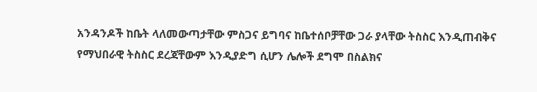አንዳንዶች ከቤት ላለመውጣታቸው ምስጋና ይግባና ከቤተሰቦቻቸው ጋራ ያላቸው ትስስር እንዲጠብቅና የማህበራዊ ትስስር ደረጃቸውም እንዲያድግ ሲሆን ሌሎች ደግሞ በስልክና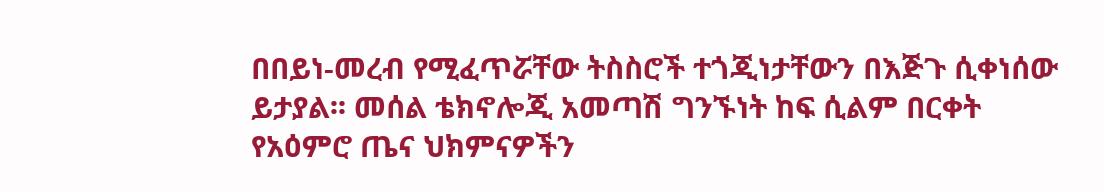በበይነ-መረብ የሚፈጥሯቸው ትስስሮች ተጎጂነታቸውን በእጅጉ ሲቀነሰው ይታያል፡፡ መሰል ቴክኖሎጂ አመጣሽ ግንኙነት ከፍ ሲልም በርቀት የአዕምሮ ጤና ህክምናዎችን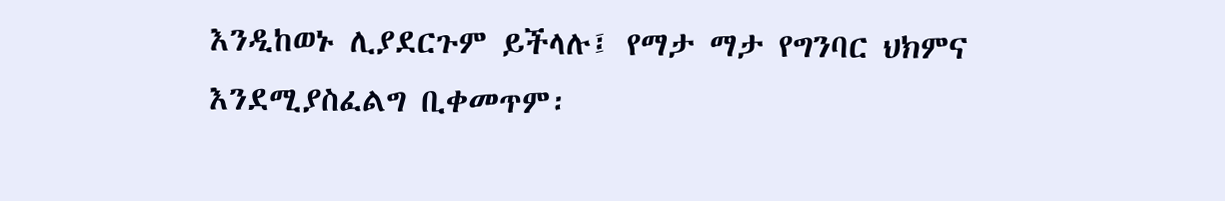እንዲከወኑ ሊያደርጉም ይችላሉ፤ የማታ ማታ የግንባር ህክምና እንደሚያስፈልግ ቢቀመጥም፡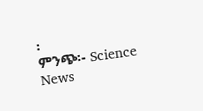፡
ምንጭ፡- Science News